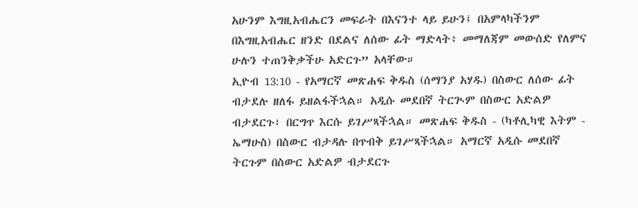አሁንም እግዚአብሔርን መፍራት በእናንተ ላይ ይሁን፤ በአምላካችንም በእግዚአብሔር ዘንድ በደልና ለሰው ፊት ማድላት፥ መማለጃም መውሰድ የለምና ሁሉን ተጠንቅቃችሁ አድርጉ” አላቸው።
ኢዮብ 13:10 - የአማርኛ መጽሐፍ ቅዱስ (ሰማንያ አሃዱ) በስውር ለሰው ፊት ብታደሉ ዘለፋ ይዘልፋችኋል። አዲሱ መደበኛ ትርጒም በስውር አድልዎ ብታደርጉ፣ በርግጥ እርሱ ይገሥጻችኋል። መጽሐፍ ቅዱስ - (ካቶሊካዊ እትም - ኤማሁስ) በስውር ብታዳሉ በጥብቅ ይገሥጻችኋል። አማርኛ አዲሱ መደበኛ ትርጉም በስውር አድልዎ ብታደርጉ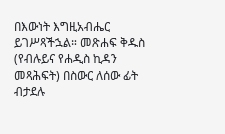በእውነት እግዚአብሔር ይገሥጻችኋል። መጽሐፍ ቅዱስ (የብሉይና የሐዲስ ኪዳን መጻሕፍት) በስውር ለሰው ፊት ብታደሉ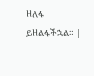ዘለፋ ይዘልፋችኋል። |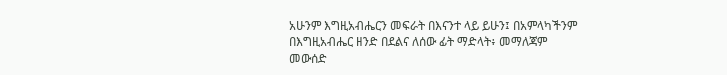አሁንም እግዚአብሔርን መፍራት በእናንተ ላይ ይሁን፤ በአምላካችንም በእግዚአብሔር ዘንድ በደልና ለሰው ፊት ማድላት፥ መማለጃም መውሰድ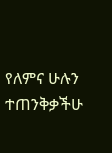የለምና ሁሉን ተጠንቅቃችሁ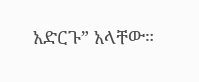አድርጉ” አላቸው።